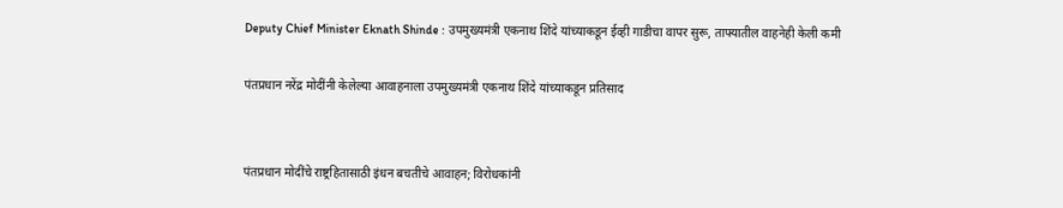Deputy Chief Minister Eknath Shinde : उपमुख्यमंत्री एकनाथ शिंदे यांच्याकडून ईव्ही गाडीचा वापर सुरू, ताफ्यातील वाहनेही केली कमी

पंतप्रधान नरेंद्र मोदींनी केलेल्या आवाहनाला उपमुख्यमंत्री एकनाथ शिंदे यांच्याकडून प्रतिसाद


पंतप्रधान मोदींचे राष्ट्रहितासाठी इंधन बचतीचे आवाहन; विरोधकांनी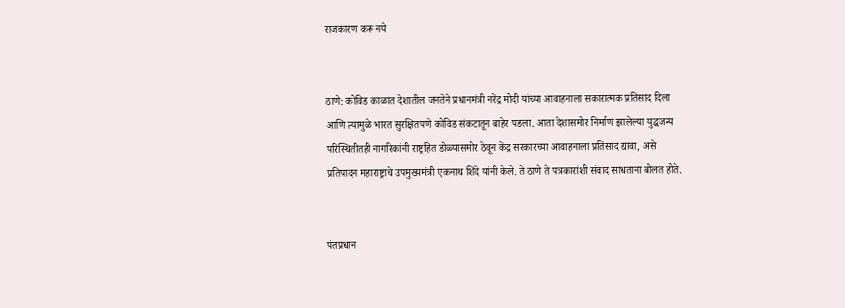राजकारण करू नये


ठाणे: कोविड काळात देशातील जनतेने प्रधानमंत्री नरेंद्र मोदी यांच्या आवाहनाला सकारात्मक प्रतिसाद दिला आणि त्यामुळे भारत सुरक्षितपणे कोविड संकटातून बाहेर पडला. आता देशासमोर निर्माण झालेल्या युद्धजन्य परिस्थितीतही नागरिकांनी राष्ट्रहित डोळ्यासमोर ठेवून केंद्र सरकारच्या आवाहनाला प्रतिसाद द्यावा, असे प्रतिपादन महाराष्ट्राचे उपमुख्यमंत्री एकनाथ शिंदे यांनी केले. ते ठाणे ते पत्रकारांशी संवाद साधताना बोलत होते.


पंतप्रधान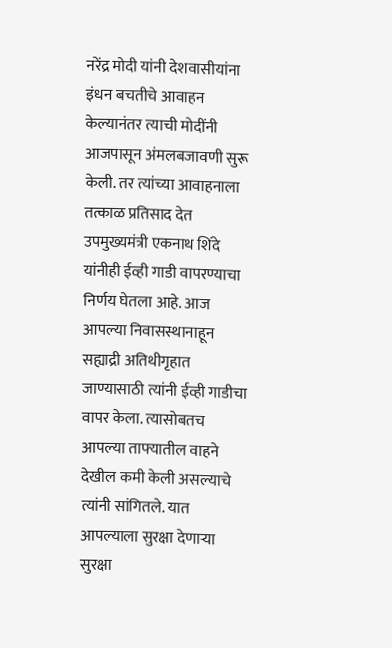नरेंद्र मोदी यांनी देशवासीयांना इंधन बचतीचे आवाहन केल्यानंतर त्याची मोदींनी आजपासून अंमलबजावणी सुरू केली. तर त्यांच्या आवाहनाला तत्काळ प्रतिसाद देत उपमुख्यमंत्री एकनाथ शिंदे यांनीही ईव्ही गाडी वापरण्याचा निर्णय घेतला आहे. आज आपल्या निवासस्थानाहून सह्याद्री अतिथीगृहात जाण्यासाठी त्यांनी ईव्ही गाडीचा वापर केला. त्यासोबतच आपल्या ताफ्यातील वाहने देखील कमी केली असल्याचे त्यांनी सांगितले. यात आपल्याला सुरक्षा देणाऱ्या सुरक्षा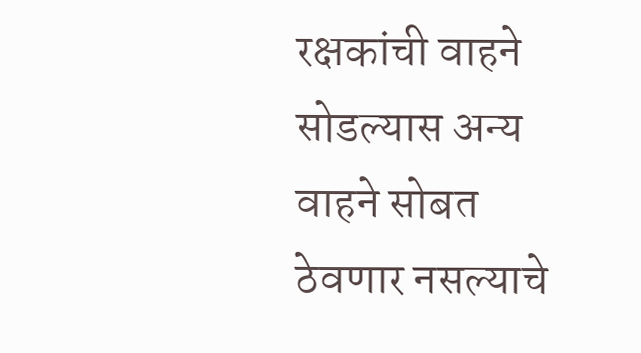रक्षकांची वाहने सोडल्यास अन्य वाहने सोबत ठेवणार नसल्याचे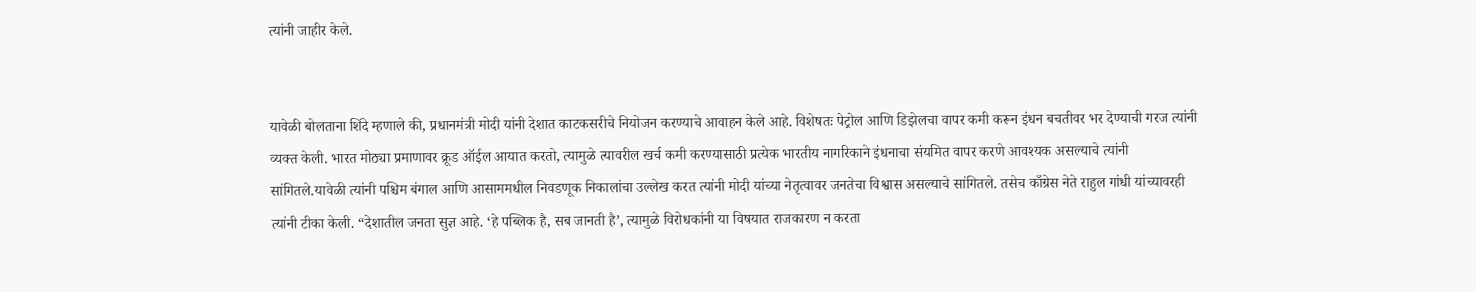त्यांनी जाहीर केले.


यावेळी बोलताना शिंदे म्हणाले की, प्रधानमंत्री मोदी यांनी देशात काटकसरीचे नियोजन करण्याचे आवाहन केले आहे. विशेषतः पेट्रोल आणि डिझेलचा वापर कमी करून इंधन बचतीवर भर देण्याची गरज त्यांनी व्यक्त केली. भारत मोठ्या प्रमाणावर क्रूड ऑईल आयात करतो, त्यामुळे त्यावरील खर्च कमी करण्यासाठी प्रत्येक भारतीय नागरिकाने इंधनाचा संयमित वापर करणे आवश्यक असल्याचे त्यांनी सांगितले.यावेळी त्यांनी पश्चिम बंगाल आणि आसाममधील निवडणूक निकालांचा उल्लेख करत त्यांनी मोदी यांच्या नेतृत्वावर जनतेचा विश्वास असल्याचे सांगितले. तसेच काँग्रेस नेते राहुल गांधी यांच्यावरही त्यांनी टीका केली. “देशातील जनता सुज्ञ आहे. ‘हे पब्लिक है, सब जानती है’, त्यामुळे विरोधकांनी या विषयात राजकारण न करता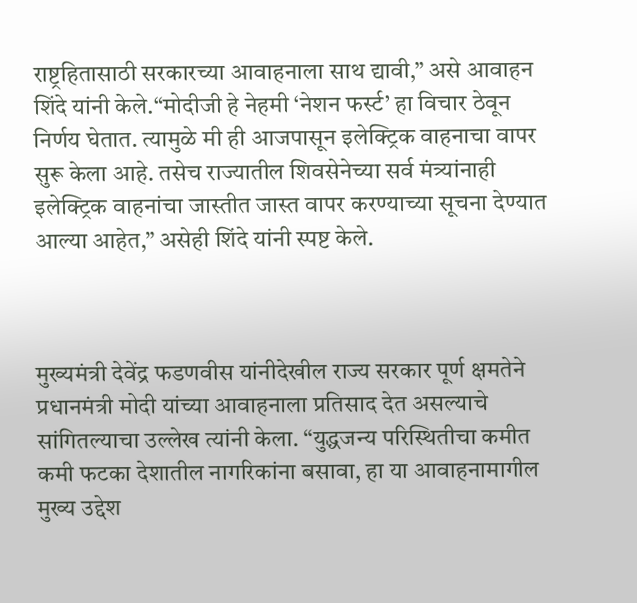राष्ट्रहितासाठी सरकारच्या आवाहनाला साथ द्यावी,” असे आवाहन शिंदे यांनी केले.“मोदीजी हे नेहमी ‘नेशन फर्स्ट’ हा विचार ठेवून निर्णय घेतात. त्यामुळे मी ही आजपासून इलेक्ट्रिक वाहनाचा वापर सुरू केला आहे. तसेच राज्यातील शिवसेनेच्या सर्व मंत्र्यांनाही इलेक्ट्रिक वाहनांचा जास्तीत जास्त वापर करण्याच्या सूचना देण्यात आल्या आहेत,” असेही शिंदे यांनी स्पष्ट केले.



मुख्यमंत्री देवेंद्र फडणवीस यांनीदेखील राज्य सरकार पूर्ण क्षमतेने प्रधानमंत्री मोदी यांच्या आवाहनाला प्रतिसाद देत असल्याचे सांगितल्याचा उल्लेख त्यांनी केला. “युद्धजन्य परिस्थितीचा कमीत कमी फटका देशातील नागरिकांना बसावा, हा या आवाहनामागील मुख्य उद्देश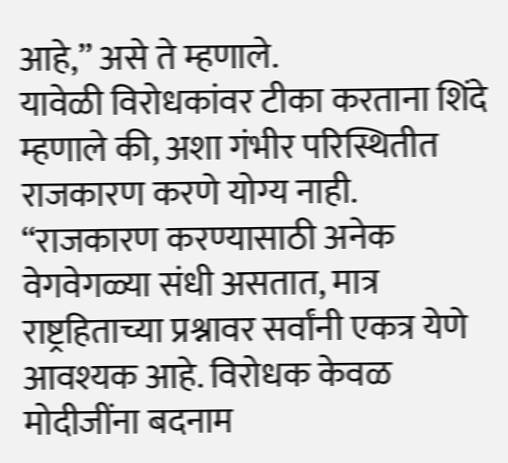आहे,” असे ते म्हणाले.
यावेळी विरोधकांवर टीका करताना शिंदे म्हणाले की, अशा गंभीर परिस्थितीत राजकारण करणे योग्य नाही. “राजकारण करण्यासाठी अनेक वेगवेगळ्या संधी असतात, मात्र राष्ट्रहिताच्या प्रश्नावर सर्वांनी एकत्र येणे आवश्यक आहे. विरोधक केवळ मोदीजींना बदनाम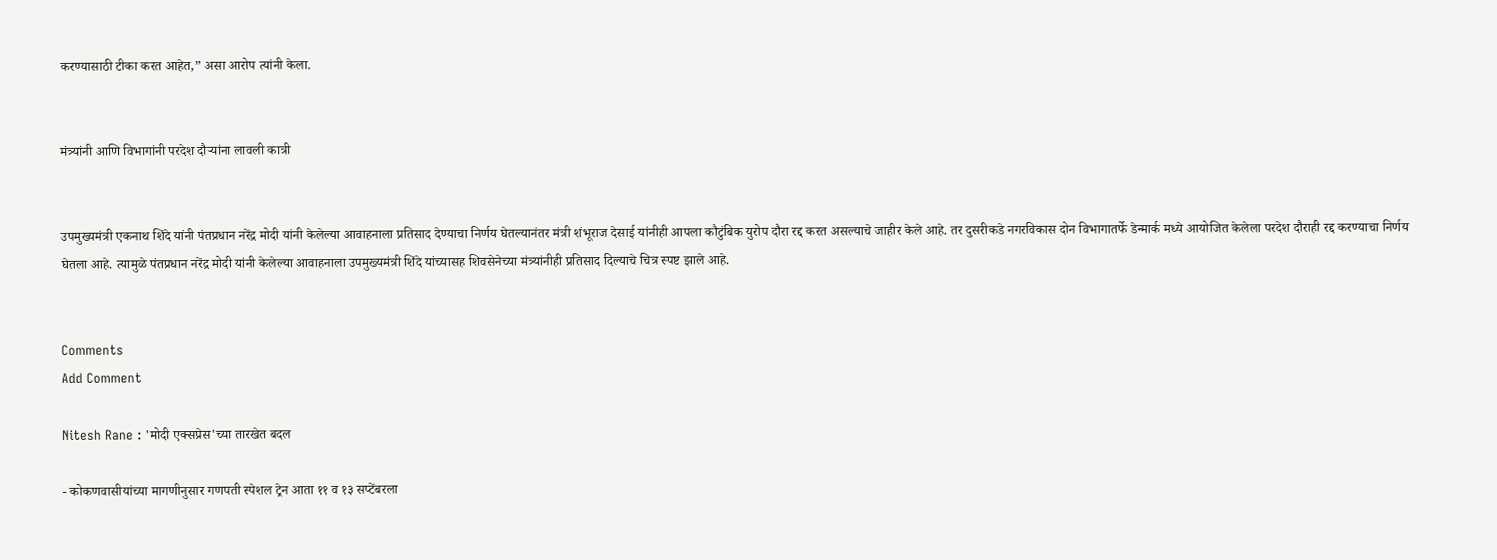करण्यासाठी टीका करत आहेत,” असा आरोप त्यांनी केला.


मंत्र्यांनी आणि विभागांनी परदेश दौऱ्यांना लावली कात्री


उपमुख्यमंत्री एकनाथ शिंदे यांनी पंतप्रधान नरेंद्र मोदी यांनी केलेल्या आवाहनाला प्रतिसाद देण्याचा निर्णय घेतल्यानंतर मंत्री शंभूराज देसाई यांनीही आपला कौटुंबिक युरोप दौरा रद्द करत असल्याचे जाहीर केले आहे. तर दुसरीकडे नगरविकास दोन विभागातर्फे डेन्मार्क मध्ये आयोजित केलेला परदेश दौराही रद्द करण्याचा निर्णय घेतला आहे. त्यामुळे पंतप्रधान नरेंद्र मोदी यांनी केलेल्या आवाहनाला उपमुख्यमंत्री शिंदे यांच्यासह शिवसेनेच्या मंत्र्यांनीही प्रतिसाद दिल्याचे चित्र स्पष्ट झाले आहे.


Comments
Add Comment

Nitesh Rane : 'मोदी एक्सप्रेस'च्या तारखेत बदल

- कोकणवासीयांच्या मागणीनुसार गणपती स्पेशल ट्रेन आता ११ व १३ सप्टेंबरला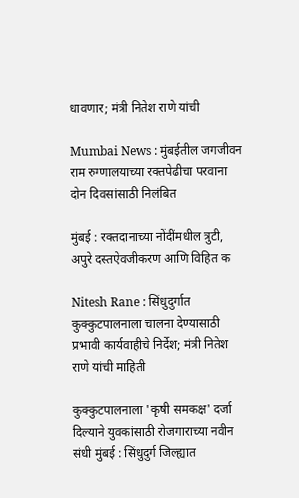धावणार; मंत्री नितेश राणे यांची

Mumbai News : मुंबईतील जगजीवन राम रुग्णालयाच्या रक्तपेढीचा परवाना दोन दिवसांसाठी निलंबित

मुंबई : रक्तदानाच्या नोंदींमधील त्रुटी, अपुरे दस्तऐवजीकरण आणि विहित क

Nitesh Rane : सिंधुदुर्गात कुक्कुटपालनाला चालना देण्यासाठी प्रभावी कार्यवाहीचे निर्देश; मंत्री नितेश राणे यांची माहिती

कुक्कुटपालनाला 'कृषी समकक्ष' दर्जा दिल्याने युवकांसाठी रोजगाराच्या नवीन संधी मुंबई : सिंधुदुर्ग जिल्ह्यात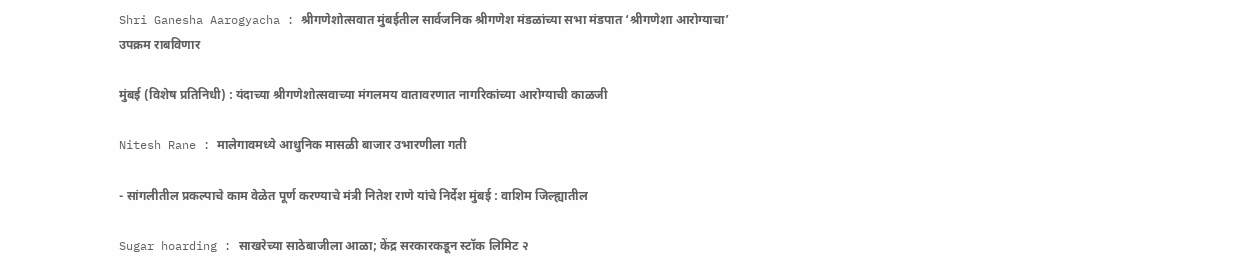Shri Ganesha Aarogyacha : श्रीगणेशोत्सवात मुंबईतील सार्वजनिक श्रीगणेश मंडळांच्या सभा मंडपात ‘श्रीगणेशा आरोग्याचा’ उपक्रम राबविणार

मुंबई (विशेष प्रतिनिधी) : यंदाच्या श्रीगणेशोत्सवाच्या मंगलमय वातावरणात नागरिकांच्या आरोग्याची काळजी

Nitesh Rane : मालेगावमध्ये आधुनिक मासळी बाजार उभारणीला गती

- सांगलीतील प्रकल्पाचे काम वेळेत पूर्ण करण्याचे मंत्री नितेश राणे यांचे निर्देश मुंबई : वाशिम जिल्ह्यातील

Sugar hoarding : साखरेच्या साठेबाजीला आळा; केंद्र सरकारकडून स्टॉक लिमिट २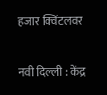हजार क्विंटलवर

नवी दिल्ली : केंद्र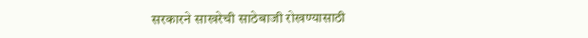सरकारने साखरेची साठेबाजी रोखण्यासाठी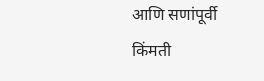आणि सणांपूर्वी किंमती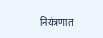नियंत्रणात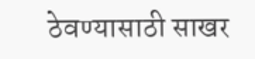ठेवण्यासाठी साखर